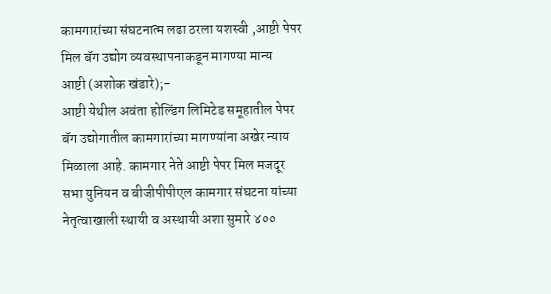कामगारांच्या संघटनात्म लढा ठरला यशस्वी ,आष्टी पेपर मिल बॅग उद्योग व्यवस्थापनाकडून मागण्या मान्य
आष्टी (अशोक खंडारे);-
आष्टी येथील अवंता होल्डिंग लिमिटेड समूहातील पेपर बॅग उद्योगातील कामगारांच्या मागण्यांना अखेर न्याय मिळाला आहे. कामगार नेते आष्टी पेपर मिल मजदूर सभा युनियन व बीजीपीपीएल कामगार संघटना यांच्या नेतृत्वाखाली स्थायी व अस्थायी अशा सुमारे ४००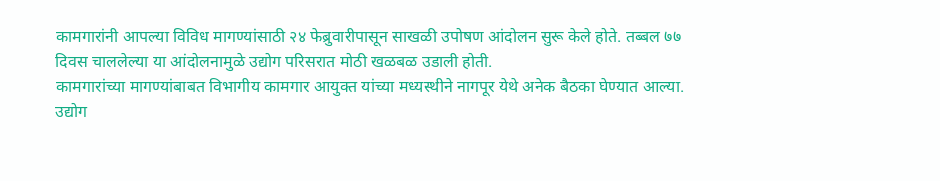कामगारांनी आपल्या विविध मागण्यांसाठी २४ फेब्रुवारीपासून साखळी उपोषण आंदोलन सुरू केले होते. तब्बल ७७ दिवस चाललेल्या या आंदोलनामुळे उद्योग परिसरात मोठी खळबळ उडाली होती.
कामगारांच्या मागण्यांबाबत विभागीय कामगार आयुक्त यांच्या मध्यस्थीने नागपूर येथे अनेक बैठका घेण्यात आल्या. उद्योग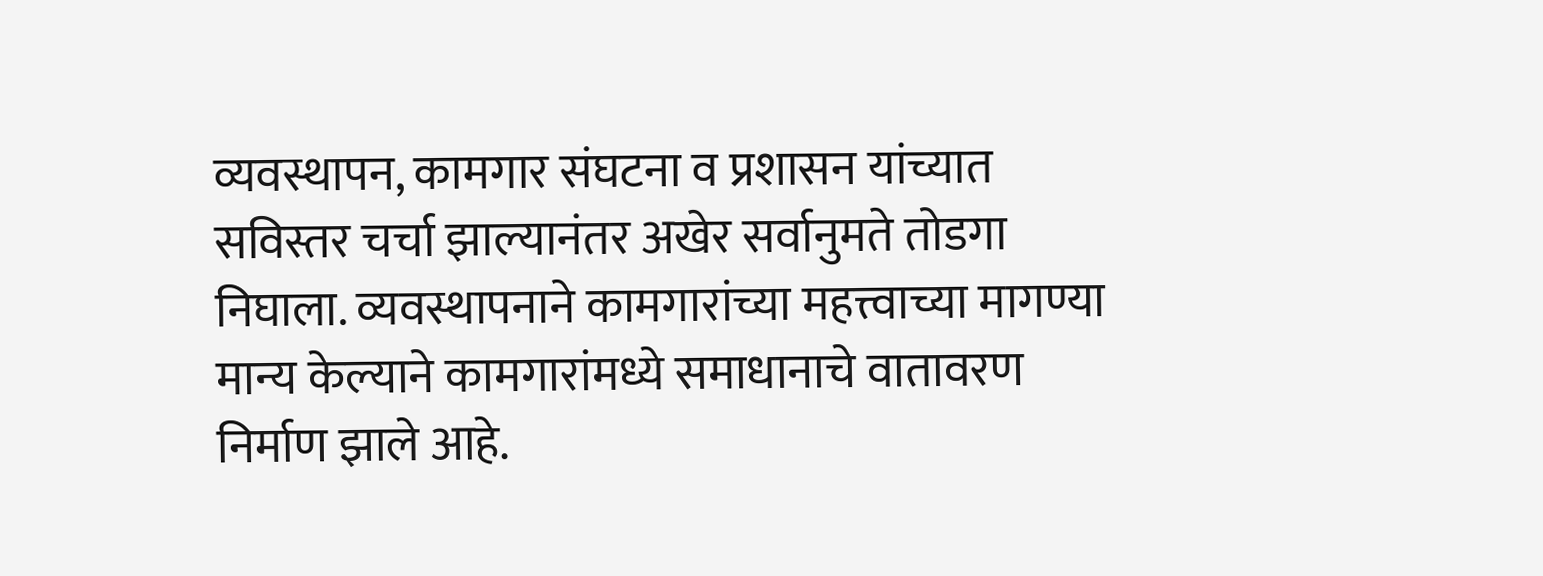व्यवस्थापन, कामगार संघटना व प्रशासन यांच्यात सविस्तर चर्चा झाल्यानंतर अखेर सर्वानुमते तोडगा निघाला. व्यवस्थापनाने कामगारांच्या महत्त्वाच्या मागण्या मान्य केल्याने कामगारांमध्ये समाधानाचे वातावरण निर्माण झाले आहे.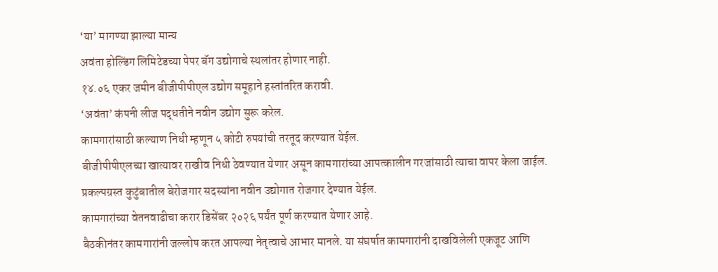‘या’ मागण्या झाल्या मान्य
अवंता होल्डिंग लिमिटेडच्या पेपर बॅग उद्योगाचे स्थलांतर होणार नाही.
१४.०६ एकर जमीन बीजीपीपीएल उद्योग समूहाने हस्तांतरित करावी.
‘अवंता’ कंपनी लीज पद्धतीने नवीन उद्योग सुरू करेल.
कामगारांसाठी कल्याण निधी म्हणून ५ कोटी रुपयांची तरतूद करण्यात येईल.
बीजीपीपीएलच्या खात्यावर राखीव निधी ठेवण्यात येणार असून कामगारांच्या आपत्कालीन गरजांसाठी त्याचा वापर केला जाईल.
प्रकल्पग्रस्त कुटुंबातील बेरोजगार सदस्यांना नवीन उद्योगात रोजगार देण्यात येईल.
कामगारांच्या वेतनवाढीचा करार डिसेंबर २०२६ पर्यंत पूर्ण करण्यात येणार आहे.
बैठकीनंतर कामगारांनी जल्लोष करत आपल्या नेतृत्वाचे आभार मानले. या संघर्षात कामगारांनी दाखविलेली एकजूट आणि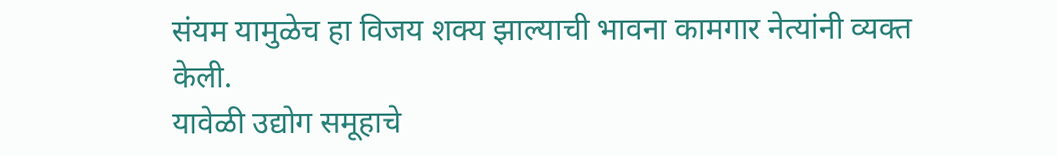संयम यामुळेच हा विजय शक्य झाल्याची भावना कामगार नेत्यांनी व्यक्त केली.
यावेळी उद्योग समूहाचे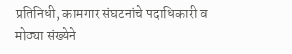प्रतिनिधी, कामगार संघटनांचे पदाधिकारी व मोठ्या संख्येने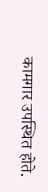कामगार उपस्थित होते.